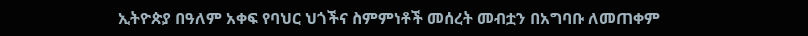ኢትዮጵያ በዓለም አቀፍ የባህር ህጎችና ስምምነቶች መሰረት መብቷን በአግባቡ ለመጠቀም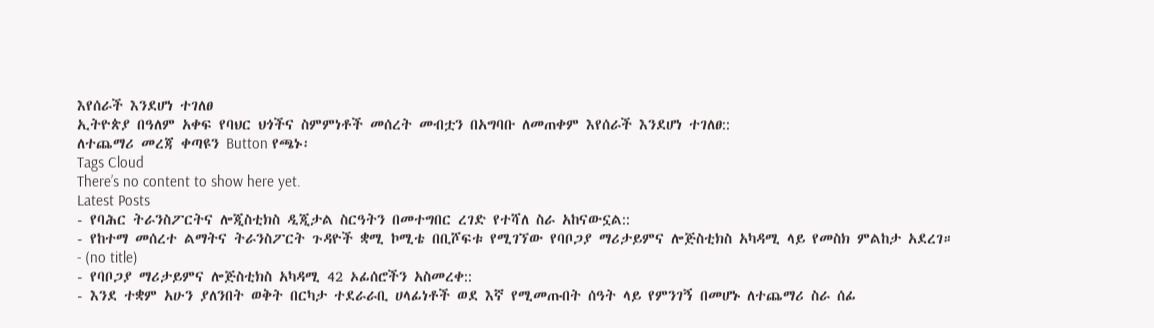እየሰራች እንደሆነ ተገለፀ
ኢትዮጵያ በዓለም አቀፍ የባህር ህጎችና ስምምነቶች መሰረት መብቷን በአግባቡ ለመጠቀም እየሰራች እንደሆነ ተገለፀ::
ለተጨማሪ መረጃ ቀጣዩን Button የጫኑ፡
Tags Cloud
There’s no content to show here yet.
Latest Posts
- የባሕር ትራንስፖርትና ሎጂስቲክስ ዲጂታል ስርዓትን በመተግበር ረገድ የተሻለ ስራ አከናውኗል::
- የከተማ መሰረተ ልማትና ትራንስፖርት ጉዳዮች ቋሚ ኮሚቴ በቢሾፍቱ የሚገኘው የባቦጋያ ማሪታይምና ሎጅስቲክስ አካዳሚ ላይ የመስክ ምልከታ አደረገ።
- (no title)
- የባቦጋያ ማሪታይምና ሎጅስቲክስ አካዳሚ 42 ኦፊሰሮችን አስመረቀ::
- እንደ ተቋም አሁን ያለንበት ወቅት በርካታ ተደራራቢ ሀላፊነቶች ወደ እኛ የሚመጡበት ሰዓት ላይ የምንገኝ በመሆኑ ለተጨማሪ ስራ ሰፊ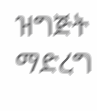ዝግጅት ማድረግ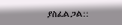ያስፈልጋል::